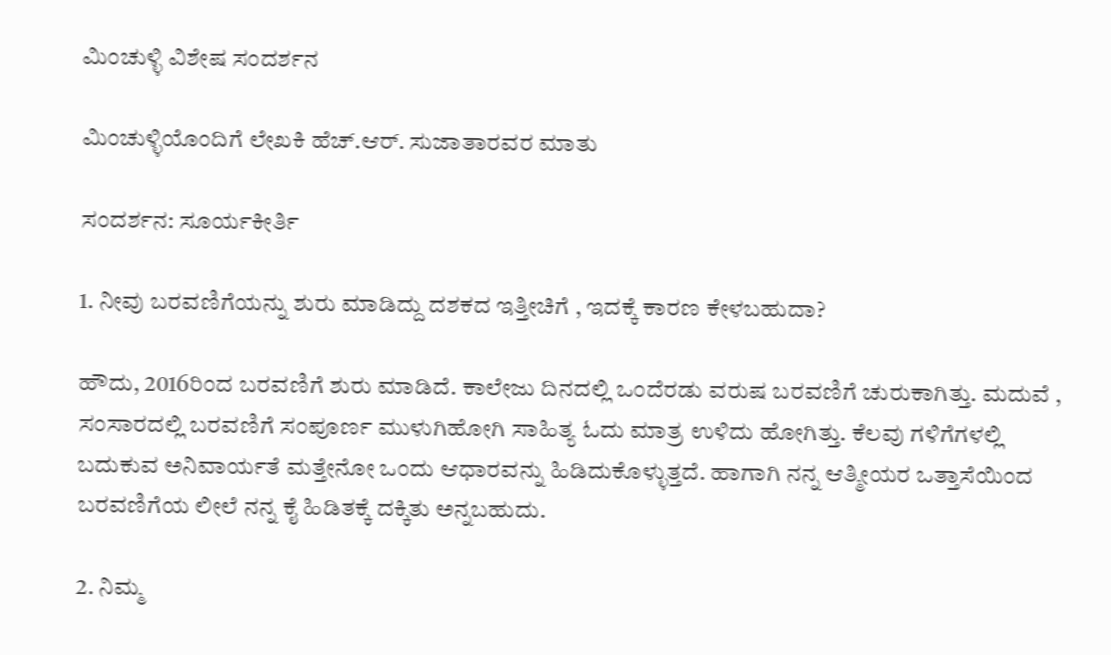ಮಿಂಚುಳ್ಳಿ ವಿಶೇಷ ಸಂದರ್ಶನ

ಮಿಂಚುಳ್ಳಿಯೊಂದಿಗೆ ಲೇಖಕಿ ಹೆಚ್.ಆರ್. ಸುಜಾತಾರವರ ಮಾತು

ಸಂದರ್ಶನ: ಸೂರ್ಯಕೀರ್ತಿ

1. ನೀವು ಬರವಣಿಗೆಯನ್ನು ಶುರು ಮಾಡಿದ್ದು ದಶಕದ ಇತ್ತೀಚಿಗೆ , ಇದಕ್ಕೆ ಕಾರಣ ಕೇಳಬಹುದಾ?

ಹೌದು, 2016ರಿಂದ ಬರವಣಿಗೆ ಶುರು ಮಾಡಿದೆ. ಕಾಲೇಜು ದಿನದಲ್ಲಿ ಒಂದೆರಡು ವರುಷ ಬರವಣಿಗೆ ಚುರುಕಾಗಿತ್ತು. ಮದುವೆ , ಸಂಸಾರದಲ್ಲಿ ಬರವಣಿಗೆ ಸಂಪೂರ್ಣ ಮುಳುಗಿಹೋಗಿ ಸಾಹಿತ್ಯ ಓದು ಮಾತ್ರ ಉಳಿದು ಹೋಗಿತ್ತು. ಕೆಲವು ಗಳಿಗೆಗಳಲ್ಲಿ ಬದುಕುವ ಅನಿವಾರ್ಯತೆ ಮತ್ತೇನೋ ಒಂದು ಆಧಾರವನ್ನು ಹಿಡಿದುಕೊಳ್ಳುತ್ತದೆ. ಹಾಗಾಗಿ ನನ್ನ ಆತ್ಮೀಯರ ಒತ್ತಾಸೆಯಿಂದ ಬರವಣಿಗೆಯ ಲೀಲೆ ನನ್ನ ಕೈ ಹಿಡಿತಕ್ಕೆ ದಕ್ಕಿತು ಅನ್ನಬಹುದು.

2. ನಿಮ್ಮ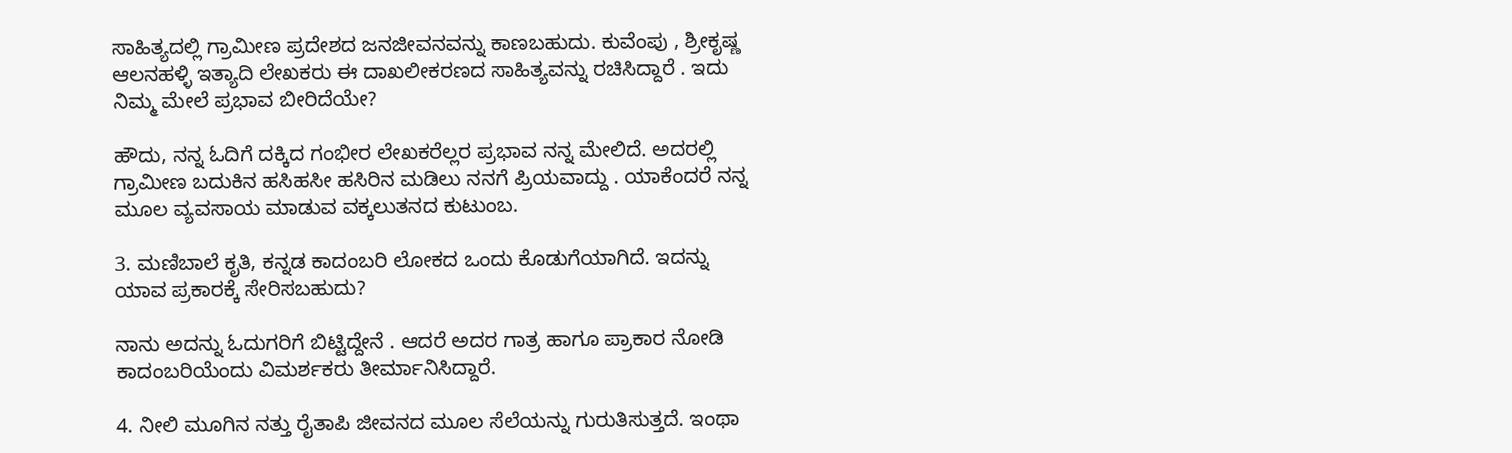ಸಾಹಿತ್ಯದಲ್ಲಿ ಗ್ರಾಮೀಣ ಪ್ರದೇಶದ ಜನಜೀವನವನ್ನು ಕಾಣಬಹುದು. ಕುವೆಂಪು , ಶ್ರೀಕೃಷ್ಣ ಆಲನಹಳ್ಳಿ ಇತ್ಯಾದಿ ಲೇಖಕರು ಈ ದಾಖಲೀಕರಣದ ಸಾಹಿತ್ಯವನ್ನು ರಚಿಸಿದ್ದಾರೆ . ಇದು ನಿಮ್ಮ ಮೇಲೆ ಪ್ರಭಾವ ಬೀರಿದೆಯೇ?

ಹೌದು, ನನ್ನ ಓದಿಗೆ ದಕ್ಕಿದ ಗಂಭೀರ ಲೇಖಕರೆಲ್ಲರ ಪ್ರಭಾವ ನನ್ನ ಮೇಲಿದೆ. ಅದರಲ್ಲಿ ಗ್ರಾಮೀಣ ಬದುಕಿನ ಹಸಿಹಸೀ ಹಸಿರಿನ ಮಡಿಲು ನನಗೆ ಪ್ರಿಯವಾದ್ದು . ಯಾಕೆಂದರೆ ನನ್ನ ಮೂಲ ವ್ಯವಸಾಯ ಮಾಡುವ ವಕ್ಕಲುತನದ ಕುಟುಂಬ.

3. ಮಣಿಬಾಲೆ ಕೃತಿ, ಕನ್ನಡ ಕಾದಂಬರಿ ಲೋಕದ ಒಂದು ಕೊಡುಗೆಯಾಗಿದೆ. ಇದನ್ನು ಯಾವ ಪ್ರಕಾರಕ್ಕೆ ಸೇರಿಸಬಹುದು?

ನಾನು ಅದನ್ನು ಓದುಗರಿಗೆ ಬಿಟ್ಟಿದ್ದೇನೆ . ಆದರೆ ಅದರ ಗಾತ್ರ ಹಾಗೂ ಪ್ರಾಕಾರ ನೋಡಿ ಕಾದಂಬರಿಯೆಂದು ವಿಮರ್ಶಕರು ತೀರ್ಮಾನಿಸಿದ್ದಾರೆ.

4. ನೀಲಿ ಮೂಗಿನ ನತ್ತು ರೈತಾಪಿ ಜೀವನದ ಮೂಲ ಸೆಲೆಯನ್ನು ಗುರುತಿಸುತ್ತದೆ. ಇಂಥಾ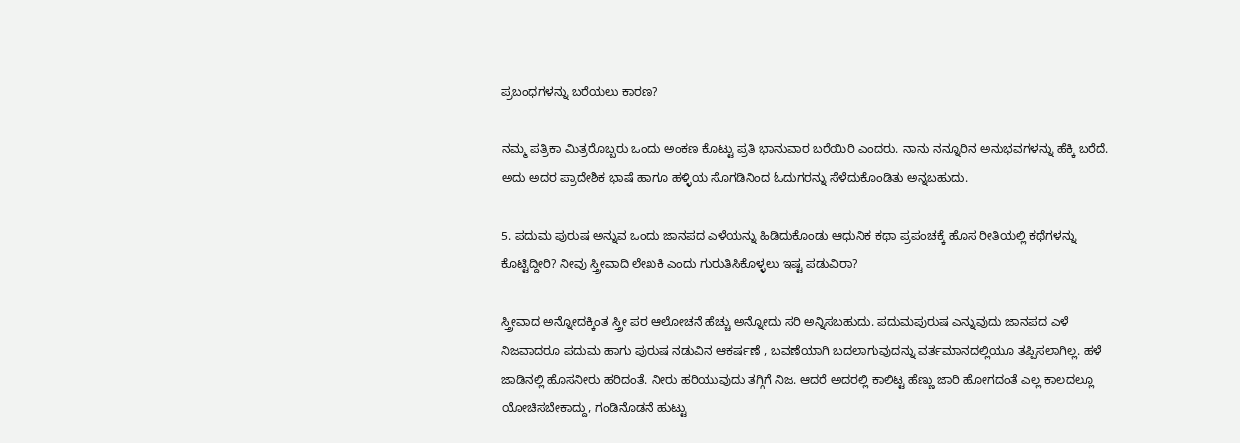ಪ್ರಬಂಧಗಳನ್ನು ಬರೆಯಲು ಕಾರಣ?

ನಮ್ಮ ಪತ್ರಿಕಾ ಮಿತ್ರರೊಬ್ಬರು ಒಂದು ಅಂಕಣ ಕೊಟ್ಟು ಪ್ರತಿ ಭಾನುವಾರ ಬರೆಯಿರಿ ಎಂದರು. ನಾನು ನನ್ನೂರಿನ ಅನುಭವಗಳನ್ನು ಹೆಕ್ಕಿ ಬರೆದೆ. ಅದು ಅದರ ಪ್ರಾದೇಶಿಕ ಭಾಷೆ ಹಾಗೂ ಹಳ್ಳಿಯ ಸೊಗಡಿನಿಂದ ಓದುಗರನ್ನು ಸೆಳೆದುಕೊಂಡಿತು ಅನ್ನಬಹುದು.

5. ಪದುಮ ಪುರುಷ ಅನ್ನುವ ಒಂದು ಜಾನಪದ ಎಳೆಯನ್ನು ಹಿಡಿದುಕೊಂಡು ಆಧುನಿಕ ಕಥಾ ಪ್ರಪಂಚಕ್ಕೆ ಹೊಸ ರೀತಿಯಲ್ಲಿ ಕಥೆಗಳನ್ನು ಕೊಟ್ಟಿದ್ದೀರಿ? ನೀವು ಸ್ತ್ರೀವಾದಿ ಲೇಖಕಿ ಎಂದು ಗುರುತಿಸಿಕೊಳ್ಳಲು ಇಷ್ಟ ಪಡುವಿರಾ?

ಸ್ತ್ರೀವಾದ ಅನ್ನೋದಕ್ಕಿಂತ ಸ್ತ್ರೀ ಪರ ಆಲೋಚನೆ ಹೆಚ್ಚು ಅನ್ನೋದು ಸರಿ ಅನ್ನಿಸಬಹುದು. ಪದುಮಪುರುಷ ಎನ್ನುವುದು ಜಾನಪದ ಎಳೆ ನಿಜವಾದರೂ ಪದುಮ ಹಾಗು ಪುರುಷ ನಡುವಿನ ಆಕರ್ಷಣೆ , ಬವಣೆಯಾಗಿ ಬದಲಾಗುವುದನ್ನು ವರ್ತಮಾನದಲ್ಲಿಯೂ ತಪ್ಪಿಸಲಾಗಿಲ್ಲ. ಹಳೆ ಜಾಡಿನಲ್ಲಿ ಹೊಸನೀರು ಹರಿದಂತೆ. ನೀರು ಹರಿಯುವುದು ತಗ್ಗಿಗೆ ನಿಜ. ಆದರೆ ಅದರಲ್ಲಿ ಕಾಲಿಟ್ಟ ಹೆಣ್ಣು ಜಾರಿ ಹೋಗದಂತೆ ಎಲ್ಲ ಕಾಲದಲ್ಲೂ ಯೋಚಿಸಬೇಕಾದ್ದು, ಗಂಡಿನೊಡನೆ ಹುಟ್ಟು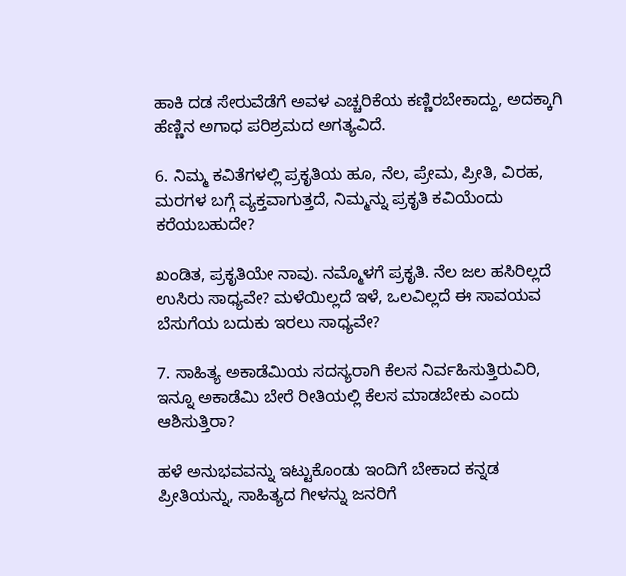ಹಾಕಿ ದಡ ಸೇರುವೆಡೆಗೆ ಅವಳ ಎಚ್ಚರಿಕೆಯ ಕಣ್ಣಿರಬೇಕಾದ್ದು, ಅದಕ್ಕಾಗಿ ಹೆಣ್ಣಿನ ಅಗಾಧ ಪರಿಶ್ರಮದ ಅಗತ್ಯವಿದೆ.

6. ನಿಮ್ಮ ಕವಿತೆಗಳಲ್ಲಿ ಪ್ರಕೃತಿಯ ಹೂ, ನೆಲ, ಪ್ರೇಮ, ಪ್ರೀತಿ, ವಿರಹ, ಮರಗಳ ಬಗ್ಗೆ ವ್ಯಕ್ತವಾಗುತ್ತದೆ, ನಿಮ್ಮನ್ನು ಪ್ರಕೃತಿ ಕವಿಯೆಂದು ಕರೆಯಬಹುದೇ?

ಖಂಡಿತ, ಪ್ರಕೃತಿಯೇ ನಾವು. ನಮ್ಮೊಳಗೆ ಪ್ರಕೃತಿ. ನೆಲ ಜಲ ಹಸಿರಿಲ್ಲದೆ ಉಸಿರು ಸಾಧ್ಯವೇ? ಮಳೆಯಿಲ್ಲದೆ ಇಳೆ, ಒಲವಿಲ್ಲದೆ ಈ ಸಾವಯವ ಬೆಸುಗೆಯ ಬದುಕು ಇರಲು ಸಾಧ್ಯವೇ?

7. ಸಾಹಿತ್ಯ ಅಕಾಡೆಮಿಯ ಸದಸ್ಯರಾಗಿ ಕೆಲಸ ನಿರ್ವಹಿಸುತ್ತಿರುವಿರಿ, ಇನ್ನೂ ಅಕಾಡೆಮಿ ಬೇರೆ ರೀತಿಯಲ್ಲಿ ಕೆಲಸ ಮಾಡಬೇಕು ಎಂದು ಆಶಿಸುತ್ತಿರಾ?

ಹಳೆ ಅನುಭವವನ್ನು ಇಟ್ಟುಕೊಂಡು ಇಂದಿಗೆ ಬೇಕಾದ ಕನ್ನಡ ಪ್ರೀತಿಯನ್ನು, ಸಾಹಿತ್ಯದ ಗೀಳನ್ನು ಜನರಿಗೆ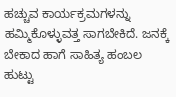ಹಚ್ಚುವ ಕಾರ್ಯಕ್ರಮಗಳನ್ನು ಹಮ್ಮಿಕೊಳ್ಳುವತ್ತ ಸಾಗಬೇಕಿದೆ. ಜನಕ್ಕೆ ಬೇಕಾದ ಹಾಗೆ ಸಾಹಿತ್ಯ ಹಂಬಲ ಹುಟ್ಟು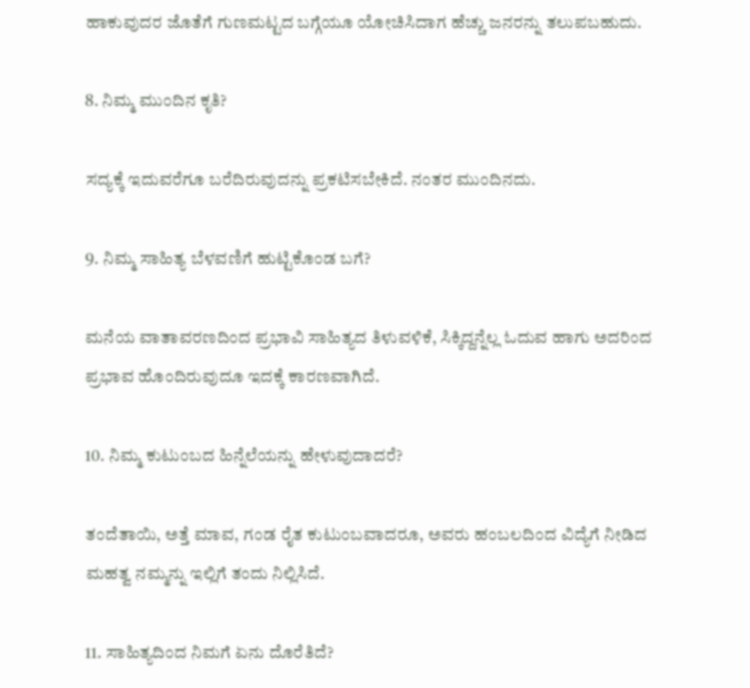ಹಾಕುವುದರ ಜೊತೆಗೆ ಗುಣಮಟ್ಟದ ಬಗ್ಗೆಯೂ ಯೋಚಿಸಿದಾಗ ಹೆಚ್ಚು ಜನರನ್ನು ತಲುಪಬಹುದು.

8. ನಿಮ್ಮ ಮುಂದಿನ ಕೃತಿ?

ಸದ್ಯಕ್ಕೆ ಇದುವರೆಗೂ ಬರೆದಿರುವುದನ್ನು ಪ್ರಕಟಿಸಬೇಕಿದೆ. ನಂತರ ಮುಂದಿನದು.

9. ನಿಮ್ಮ ಸಾಹಿತ್ಯ ಬೆಳವಣಿಗೆ ಹುಟ್ಟಿಕೊಂಡ ಬಗೆ?

ಮನೆಯ ವಾತಾವರಣದಿಂದ ಪ್ರಭಾವಿ ಸಾಹಿತ್ಯದ ತಿಳುವಳಿಕೆ, ಸಿಕ್ಕಿದ್ದನ್ನೆಲ್ಲ ಓದುವ ಹಾಗು ಅದರಿಂದ ಪ್ರಭಾವ ಹೊಂದಿರುವುದೂ ಇದಕ್ಕೆ ಕಾರಣವಾಗಿದೆ.

10. ನಿಮ್ಮ ಕುಟುಂಬದ ಹಿನ್ನೆಲೆಯನ್ನು ಹೇಳುವುದಾದರೆ?

ತಂದೆತಾಯಿ, ಅತ್ತೆ ಮಾವ, ಗಂಡ ರೈತ ಕುಟುಂಬವಾದರೂ, ಅವರು ಹಂಬಲದಿಂದ ವಿದ್ಯೆಗೆ ನೀಡಿದ ಮಹತ್ವ ನಮ್ಮನ್ನು ಇಲ್ಲಿಗೆ ತಂದು ನಿಲ್ಲಿಸಿದೆ.

11. ಸಾಹಿತ್ಯದಿಂದ ನಿಮಗೆ ಏನು ದೊರೆತಿದೆ?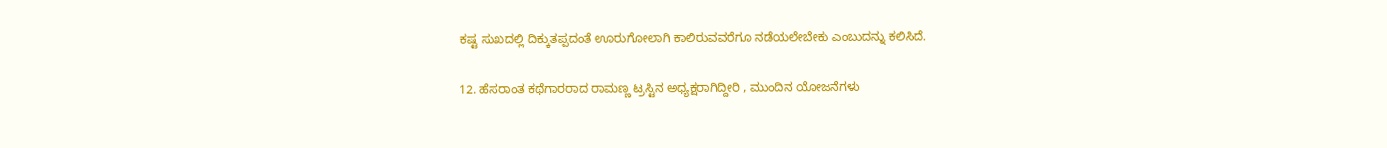ಕಷ್ಟ ಸುಖದಲ್ಲಿ ದಿಕ್ಕುತಪ್ಪದಂತೆ ಊರುಗೋಲಾಗಿ ಕಾಲಿರುವವರೆಗೂ ನಡೆಯಲೇಬೇಕು ಎಂಬುದನ್ನು ಕಲಿಸಿದೆ.

12. ಹೆಸರಾಂತ ಕಥೆಗಾರರಾದ ರಾಮಣ್ಣ ಟ್ರಸ್ಟಿನ ಅಧ್ಯಕ್ಷರಾಗಿದ್ದೀರಿ , ಮುಂದಿನ ಯೋಜನೆಗಳು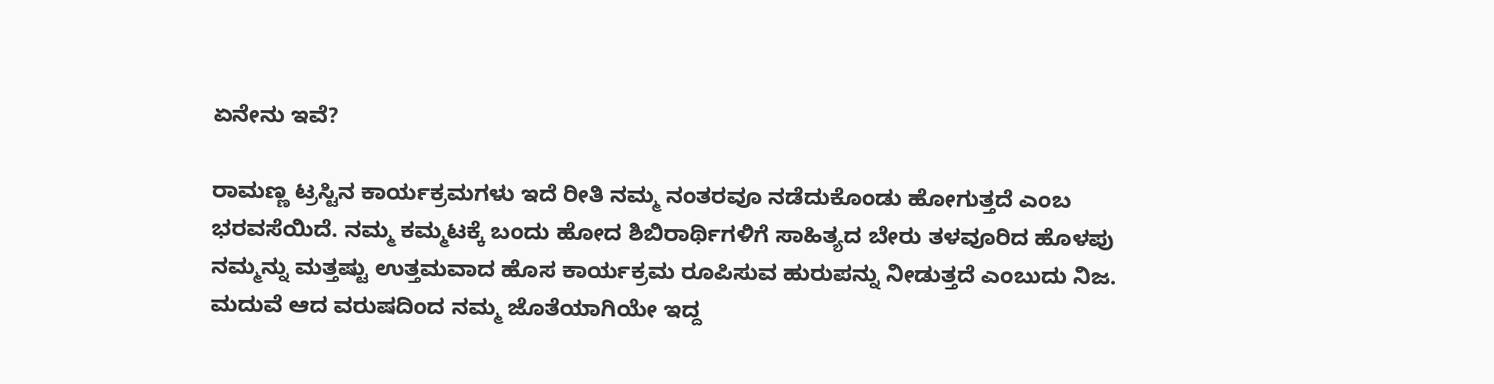ಏನೇನು ಇವೆ?

ರಾಮಣ್ಣ ಟ್ರಸ್ಟಿನ ಕಾರ್ಯಕ್ರಮಗಳು ಇದೆ ರೀತಿ ನಮ್ಮ ನಂತರವೂ ನಡೆದುಕೊಂಡು ಹೋಗುತ್ತದೆ ಎಂಬ ಭರವಸೆಯಿದೆ. ನಮ್ಮ ಕಮ್ಮಟಕ್ಕೆ ಬಂದು ಹೋದ ಶಿಬಿರಾರ್ಥಿಗಳಿಗೆ ಸಾಹಿತ್ಯದ ಬೇರು ತಳವೂರಿದ ಹೊಳಪು ನಮ್ಮನ್ನು ಮತ್ತಷ್ಟು ಉತ್ತಮವಾದ ಹೊಸ ಕಾರ್ಯಕ್ರಮ ರೂಪಿಸುವ ಹುರುಪನ್ನು ನೀಡುತ್ತದೆ ಎಂಬುದು ನಿಜ. ಮದುವೆ ಆದ ವರುಷದಿಂದ ನಮ್ಮ ಜೊತೆಯಾಗಿಯೇ ಇದ್ದ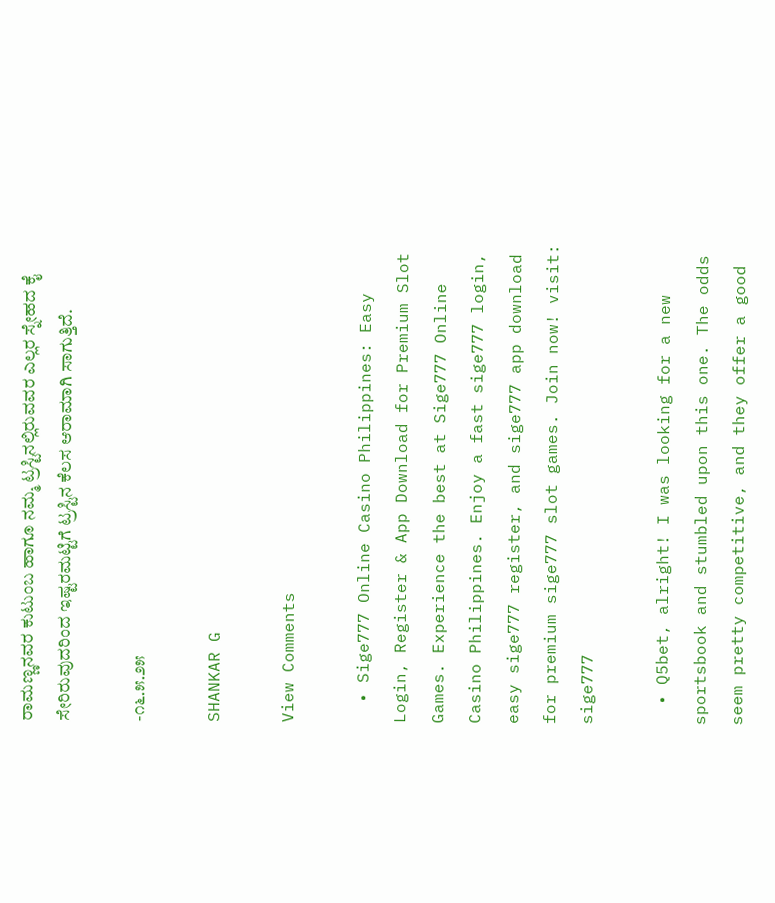ರಾಮಣ್ಣನವರ ಕುಟುಂಬ ಹಾಗೂ ನಮ್ಮ ಟ್ರಸ್ಟಿನಲ್ಲಿರುವವರ ಎಲ್ಲರ ಸ್ನೇಹದ ಕೈ ಸೇರಿರುವುದರಿಂದ ಇಷ್ಟರಮಟ್ಟಿಗೆ ಟ್ರಸ್ಟಿನ ಕೆಲಸ ಆರಾಮಾಗಿ ಸಾಗುತ್ತಿದೆ.

-೧೬.೫.೨೫

SHANKAR G

View Comments

  • Sige777 Online Casino Philippines: Easy Login, Register & App Download for Premium Slot Games. Experience the best at Sige777 Online Casino Philippines. Enjoy a fast sige777 login, easy sige777 register, and sige777 app download for premium sige777 slot games. Join now! visit: sige777

  • Q5bet, alright! I was looking for a new sportsbook and stumbled upon this one. The odds seem pretty competitive, and they offer a good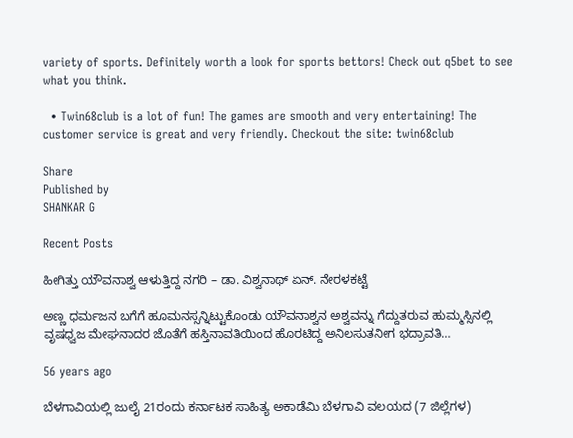variety of sports. Definitely worth a look for sports bettors! Check out q5bet to see what you think.

  • Twin68club is a lot of fun! The games are smooth and very entertaining! The customer service is great and very friendly. Checkout the site: twin68club

Share
Published by
SHANKAR G

Recent Posts

ಹೀಗಿತ್ತು ಯೌವನಾಶ್ವ ಆಳುತ್ತಿದ್ದ ನಗರಿ – ಡಾ. ವಿಶ್ವನಾಥ್ ಏನ್. ನೇರಳಕಟ್ಟೆ

ಅಣ್ಣ ಧರ್ಮಜನ ಬಗೆಗೆ ಹೂಮನಸ್ಸನ್ನಿಟ್ಟುಕೊಂಡು ಯೌವನಾಶ್ವನ ಅಶ್ವವನ್ನು ಗೆದ್ದುತರುವ ಹುಮ್ಮಸ್ಸಿನಲ್ಲಿ ವೃಷಧ್ವಜ ಮೇಘನಾದರ ಜೊತೆಗೆ ಹಸ್ತಿನಾವತಿಯಿಂದ ಹೊರಟಿದ್ದ ಅನಿಲಸುತನೀಗ ಭದ್ರಾವತಿ…

56 years ago

ಬೆಳಗಾವಿಯಲ್ಲಿ ಜುಲೈ 21ರಂದು ಕರ್ನಾಟಕ ಸಾಹಿತ್ಯ ಅಕಾಡೆಮಿ ಬೆಳಗಾವಿ ವಲಯದ (7 ಜಿಲ್ಲೆಗಳ)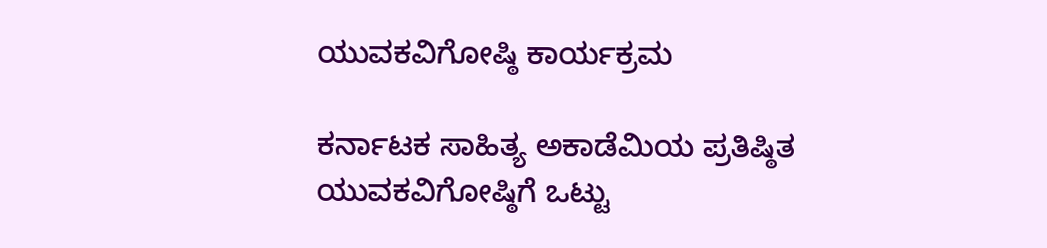ಯುವಕವಿಗೋಷ್ಠಿ ಕಾರ್ಯಕ್ರಮ

ಕರ್ನಾಟಕ ಸಾಹಿತ್ಯ ಅಕಾಡೆಮಿಯ ಪ್ರತಿಷ್ಠಿತ ಯುವಕವಿಗೋಷ್ಠಿಗೆ ಒಟ್ಟು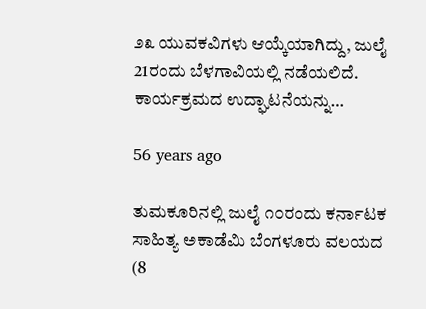೨೩ ಯುವಕವಿಗಳು ಆಯ್ಕೆಯಾಗಿದ್ದು, ಜುಲೈ 21ರಂದು ಬೆಳಗಾವಿಯಲ್ಲಿ ನಡೆಯಲಿದೆ. ಕಾರ್ಯಕ್ರಮದ ಉದ್ಘಾಟನೆಯನ್ನು…

56 years ago

ತುಮಕೂರಿನಲ್ಲಿ ಜುಲೈ ೧೦ರಂದು ಕರ್ನಾಟಕ ಸಾಹಿತ್ಯ ಅಕಾಡೆಮಿ ಬೆಂಗಳೂರು ವಲಯದ (8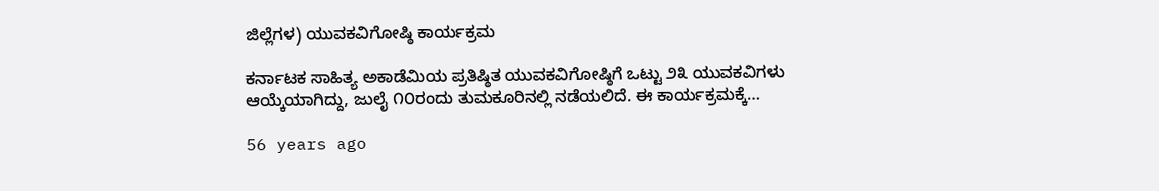ಜಿಲ್ಲೆಗಳ) ಯುವಕವಿಗೋಷ್ಠಿ ಕಾರ್ಯಕ್ರಮ

ಕರ್ನಾಟಕ ಸಾಹಿತ್ಯ ಅಕಾಡೆಮಿಯ ಪ್ರತಿಷ್ಠಿತ ಯುವಕವಿಗೋಷ್ಠಿಗೆ ಒಟ್ಟು ೨೩ ಯುವಕವಿಗಳು ಆಯ್ಕೆಯಾಗಿದ್ದು, ಜುಲೈ ೧೦ರಂದು ತುಮಕೂರಿನಲ್ಲಿ ನಡೆಯಲಿದೆ. ಈ ಕಾರ್ಯಕ್ರಮಕ್ಕೆ…

56 years ago